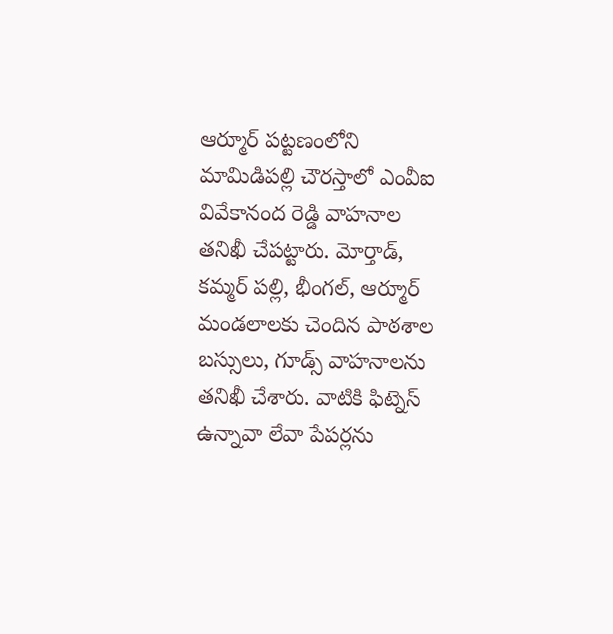ఆర్మూర్ పట్టణంలోని మామిడిపల్లి చౌరస్తాలో ఎంవీఐ వివేకానంద రెడ్డి వాహనాల తనిఖీ చేపట్టారు. మోర్తాడ్, కమ్మర్ పల్లి, భీంగల్, ఆర్మూర్ మండలాలకు చెందిన పాఠశాల బస్సులు, గూడ్స్ వాహనాలను తనిఖీ చేశారు. వాటికి ఫిట్నెస్ ఉన్నావా లేవా పేపర్లను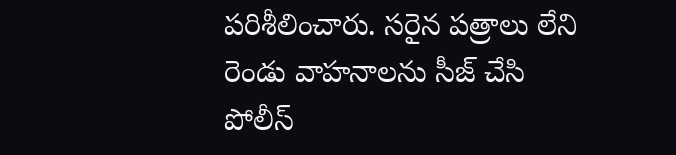పరిశీలించారు. సరైన పత్రాలు లేని రెండు వాహనాలను సీజ్ చేసి పోలీస్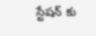స్టేషన్ కు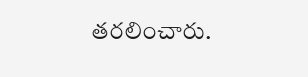తరలించారు.